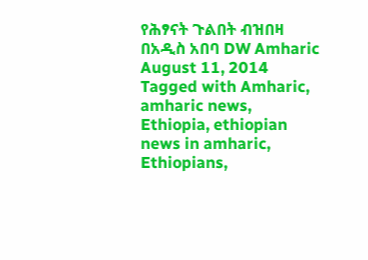የሕፃናት ጉልበት ብዝበዛ በአዲስ አበባ DW Amharic August 11, 2014 Tagged with Amharic, amharic news, Ethiopia, ethiopian news in amharic, Ethiopians,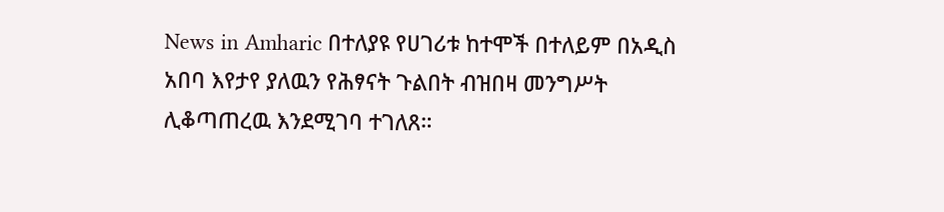News in Amharic በተለያዩ የሀገሪቱ ከተሞች በተለይም በአዲስ አበባ እየታየ ያለዉን የሕፃናት ጉልበት ብዝበዛ መንግሥት ሊቆጣጠረዉ እንደሚገባ ተገለጸ።